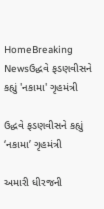HomeBreaking Newsઉદ્ધવે ફડણવીસને કહ્યું 'નકામા' ગૃહમંત્રી

ઉદ્ધવે ફડણવીસને કહ્યું ‘નકામા’ ગૃહમંત્રી

અમારી ધીરજની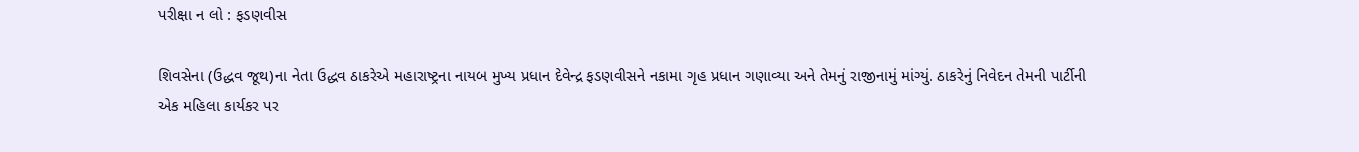પરીક્ષા ન લો : ફડણવીસ

શિવસેના (ઉદ્ધવ જૂથ)ના નેતા ઉદ્ધવ ઠાકરેએ મહારાષ્ટ્રના નાયબ મુખ્ય પ્રધાન દેવેન્દ્ર ફડણવીસને નકામા ગૃહ પ્રધાન ગણાવ્યા અને તેમનું રાજીનામું માંગ્યું. ઠાકરેનું નિવેદન તેમની પાર્ટીની એક મહિલા કાર્યકર પર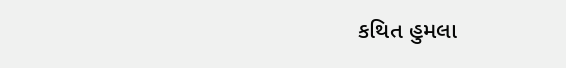કથિત હુમલા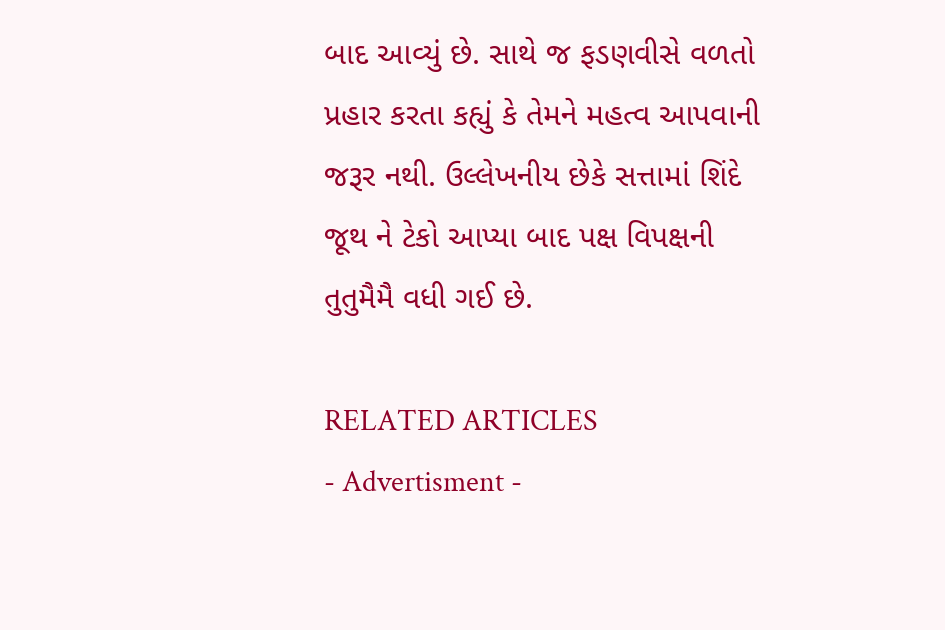બાદ આવ્યું છે. સાથે જ ફડણવીસે વળતો પ્રહાર કરતા કહ્યું કે તેમને મહત્વ આપવાની જરૂર નથી. ઉલ્લેખનીય છેકે સત્તામાં શિંદે જૂથ ને ટેકો આપ્યા બાદ પક્ષ વિપક્ષની તુતુમૈમૈ વધી ગઈ છે.

RELATED ARTICLES
- Advertisment -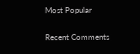Most Popular

Recent Comments